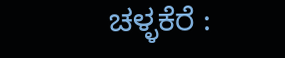ಚಳ್ಳಕೆರೆ :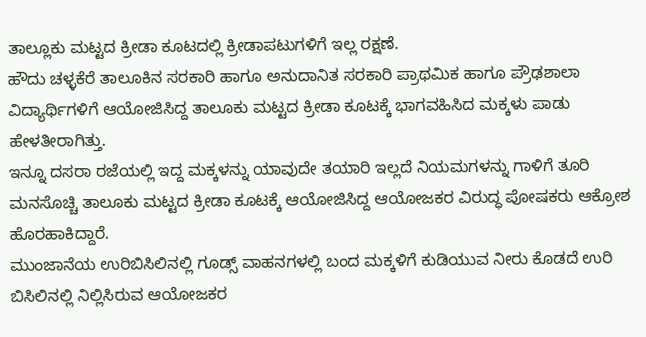ತಾಲ್ಲೂಕು ಮಟ್ಟದ ಕ್ರೀಡಾ ಕೂಟದಲ್ಲಿ ಕ್ರೀಡಾಪಟುಗಳಿಗೆ ಇಲ್ಲ ರಕ್ಷಣೆ.
ಹೌದು ಚಳ್ಳಕೆರೆ ತಾಲೂಕಿನ ಸರಕಾರಿ ಹಾಗೂ ಅನುದಾನಿತ ಸರಕಾರಿ ಪ್ರಾಥಮಿಕ ಹಾಗೂ ಪ್ರೌಢಶಾಲಾ ವಿದ್ಯಾರ್ಥಿಗಳಿಗೆ ಆಯೋಜಿಸಿದ್ದ ತಾಲೂಕು ಮಟ್ಟದ ಕ್ರೀಡಾ ಕೂಟಕ್ಕೆ ಭಾಗವಹಿಸಿದ ಮಕ್ಕಳು ಪಾಡು ಹೇಳತೀರಾಗಿತ್ತು.
ಇನ್ನೂ ದಸರಾ ರಜೆಯಲ್ಲಿ ಇದ್ದ ಮಕ್ಕಳನ್ನು ಯಾವುದೇ ತಯಾರಿ ಇಲ್ಲದೆ ನಿಯಮಗಳನ್ನು ಗಾಳಿಗೆ ತೂರಿ ಮನಸೊಚ್ಚಿ ತಾಲೂಕು ಮಟ್ಟದ ಕ್ರೀಡಾ ಕೂಟಕ್ಕೆ ಆಯೋಜಿಸಿದ್ದ ಆಯೋಜಕರ ವಿರುದ್ಧ ಪೋಷಕರು ಆಕ್ರೋಶ ಹೊರಹಾಕಿದ್ದಾರೆ.
ಮುಂಜಾನೆಯ ಉರಿಬಿಸಿಲಿನಲ್ಲಿ ಗೂಡ್ಸ್ ವಾಹನಗಳಲ್ಲಿ ಬಂದ ಮಕ್ಕಳಿಗೆ ಕುಡಿಯುವ ನೀರು ಕೊಡದೆ ಉರಿ ಬಿಸಿಲಿನಲ್ಲಿ ನಿಲ್ಲಿಸಿರುವ ಆಯೋಜಕರ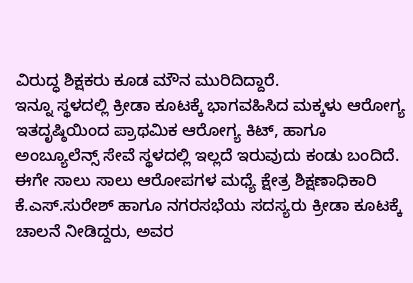ವಿರುದ್ಧ ಶಿಕ್ಷಕರು ಕೂಡ ಮೌನ ಮುರಿದಿದ್ದಾರೆ.
ಇನ್ನೂ ಸ್ಥಳದಲ್ಲಿ ಕ್ರೀಡಾ ಕೂಟಕ್ಕೆ ಭಾಗವಹಿಸಿದ ಮಕ್ಕಳು ಆರೋಗ್ಯ ಇತದೃಷ್ಠಿಯಿಂದ ಪ್ರಾಥಮಿಕ ಆರೋಗ್ಯ ಕಿಟ್, ಹಾಗೂ ಅಂಬ್ಯೂಲೆನ್ಸ್ ಸೇವೆ ಸ್ಥಳದಲ್ಲಿ ಇಲ್ಲದೆ ಇರುವುದು ಕಂಡು ಬಂದಿದೆ.
ಈಗೇ ಸಾಲು ಸಾಲು ಆರೋಪಗಳ ಮಧ್ಯೆ ಕ್ಷೇತ್ರ ಶಿಕ್ಷಣಾಧಿಕಾರಿ ಕೆ.ಎಸ್.ಸುರೇಶ್ ಹಾಗೂ ನಗರಸಭೆಯ ಸದಸ್ಯರು ಕ್ರೀಡಾ ಕೂಟಕ್ಕೆ ಚಾಲನೆ ನೀಡಿದ್ದರು, ಅವರ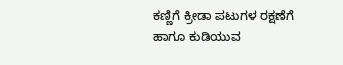ಕಣ್ಣಿಗೆ ಕ್ರೀಡಾ ಪಟುಗಳ ರಕ್ಷಣೆಗೆ ಹಾಗೂ ಕುಡಿಯುವ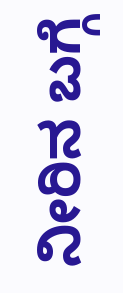ನೀರಿನ ಬಗ್ಗೆ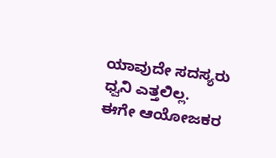ಯಾವುದೇ ಸದಸ್ಯರು ಧ್ವನಿ ಎತ್ತಲಿಲ್ಲ.
ಈಗೇ ಆಯೋಜಕರ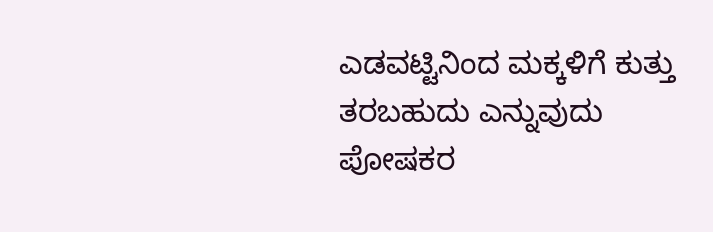ಎಡವಟ್ಟಿನಿಂದ ಮಕ್ಕಳಿಗೆ ಕುತ್ತು ತರಬಹುದು ಎನ್ನುವುದು ಪೋಷಕರ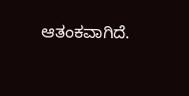ಆತಂಕವಾಗಿದೆ.